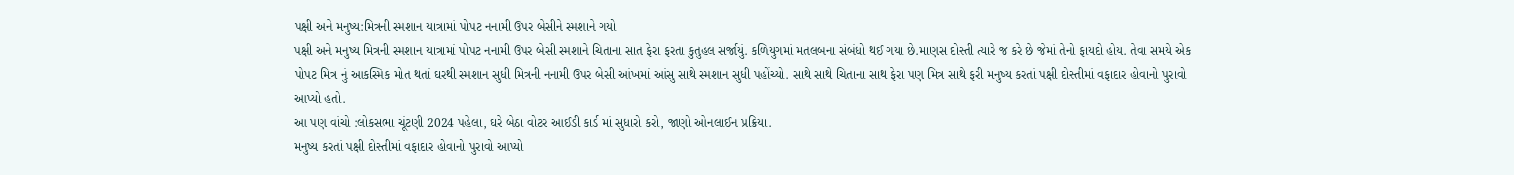પક્ષી અને મનુષ્ય:મિત્રની સ્મશાન યાત્રામાં પોપટ નનામી ઉપર બેસીને સ્મશાને ગયો
પક્ષી અને મનુષ્ય મિત્રની સ્મશાન યાત્રામાં પોપટ નનામી ઉપર બેસી સ્મશાને ચિતાના સાત ફેરા ફરતા કુતુહલ સર્જાયું. કળિયુગમાં મતલબના સંબંધો થઈ ગયા છે.માણસ દોસ્તી ત્યારે જ કરે છે જેમાં તેનો ફાયદો હોય. તેવા સમયે એક પોપટ મિત્ર નું આકસ્મિક મોત થતાં ઘરથી સ્મશાન સુધી મિત્રની નનામી ઉપર બેસી આંખમાં આંસુ સાથે સ્મશાન સુધી પહોંચ્યો. સાથે સાથે ચિતાના સાથ ફેરા પણ મિત્ર સાથે ફરી મનુષ્ય કરતાં પક્ષી દોસ્તીમાં વફાદાર હોવાનો પુરાવો આપ્યો હતો.
આ પણ વાંચો :લોકસભા ચૂંટણી 2024 પહેલા, ઘરે બેઠા વોટર આઈડી કાર્ડ માં સુધારો કરો, જાણો ઓનલાઈન પ્રક્રિયા.
મનુષ્ય કરતાં પક્ષી દોસ્તીમાં વફાદાર હોવાનો પુરાવો આપ્યો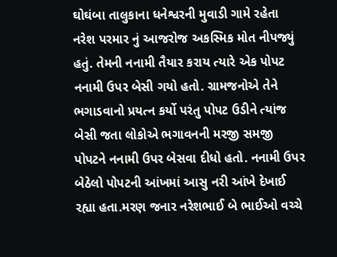ઘોઘંબા તાલુકાના ધનેશ્વરની મુવાડી ગામે રહેતા નરેશ પરમાર નું આજરોજ અકસ્મિક મોત નીપજ્યું હતું. તેમની નનામી તૈયાર કરાય ત્યારે એક પોપટ નનામી ઉપર બેસી ગયો હતો. ગ્રામજનોએ તેને ભગાડવાનો પ્રયત્ન કર્યો પરંતુ પોપટ ઉડીને ત્યાંજ બેસી જતા લોકોએ ભગાવનની મરજી સમજી પોપટને નનામી ઉપર બેસવા દીધો હતો. નનામી ઉપર બેઠેલો પોપટની આંખમાં આસુ નરી આંખે દેખાઈ રહ્યા હતા.મરણ જનાર નરેશભાઈ બે ભાઈઓ વચ્ચે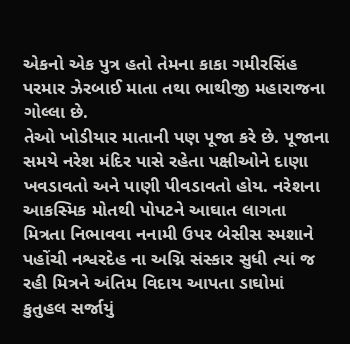એકનો એક પુત્ર હતો તેમના કાકા ગમીરસિંહ પરમાર ઝેરબાઈ માતા તથા ભાથીજી મહારાજના ગોલ્લા છે.
તેઓ ખોડીયાર માતાની પણ પૂજા કરે છે. પૂજાના સમયે નરેશ મંદિર પાસે રહેતા પક્ષીઓને દાણા ખવડાવતો અને પાણી પીવડાવતો હોય. નરેશના આકસ્મિક મોતથી પોપટને આઘાત લાગતા મિત્રતા નિભાવવા નનામી ઉપર બેસીસ સ્મશાને પહોંચી નશ્વરદેહ ના અગ્નિ સંસ્કાર સુધી ત્યાં જ રહી મિત્રને અંતિમ વિદાય આપતા ડાઘોમાં કુતુહલ સર્જાયું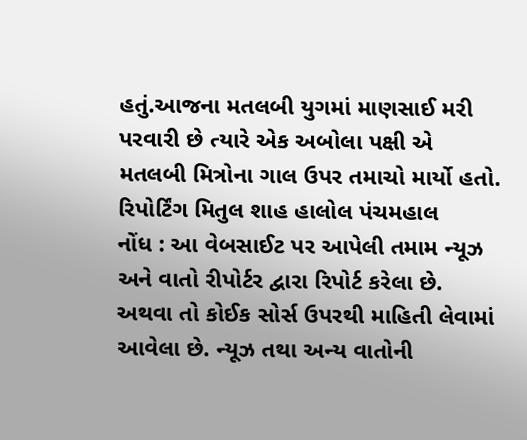હતું.આજના મતલબી યુગમાં માણસાઈ મરી પરવારી છે ત્યારે એક અબોલા પક્ષી એ મતલબી મિત્રોના ગાલ ઉપર તમાચો માર્યો હતો.
રિપોર્ટિંગ મિતુલ શાહ હાલોલ પંચમહાલ
નોંધ : આ વેબસાઈટ પર આપેલી તમામ ન્યૂઝ અને વાતો રીપોર્ટર દ્વારા રિપોર્ટ કરેલા છે. અથવા તો કોઈક સોર્સ ઉપરથી માહિતી લેવામાં આવેલા છે. ન્યૂઝ તથા અન્ય વાતોની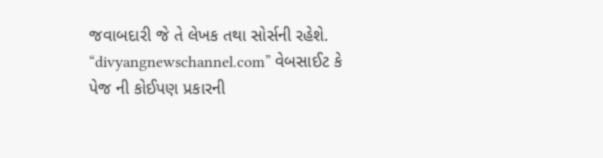જવાબદારી જે તે લેખક તથા સોર્સની રહેશે. “divyangnewschannel.com” વેબસાઈટ કે પેજ ની કોઈપણ પ્રકારની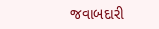જવાબદારી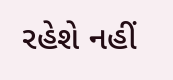રહેશે નહીં